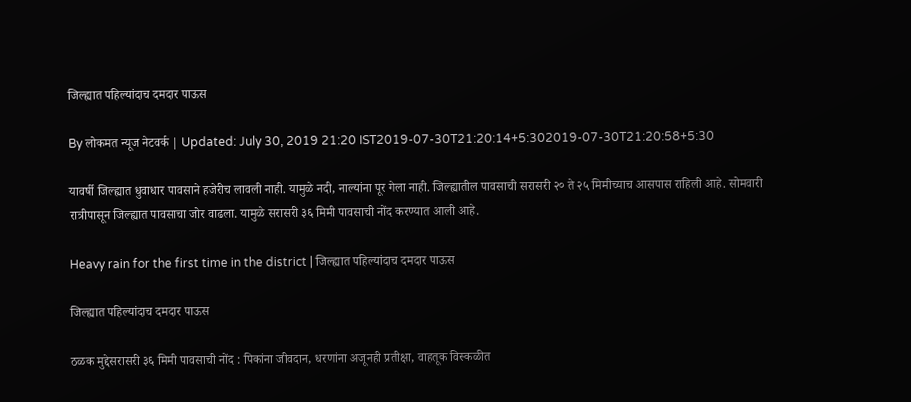जिल्ह्यात पहिल्यांदाच दमदार पाऊस

By लोकमत न्यूज नेटवर्क | Updated: July 30, 2019 21:20 IST2019-07-30T21:20:14+5:302019-07-30T21:20:58+5:30

यावर्षी जिल्ह्यात धुवाधार पावसाने हजेरीच लावली नाही. यामुळे नदी, नाल्यांना पूर गेला नाही. जिल्ह्यातील पावसाची सरासरी २० ते २५ मिमीच्याच आसपास राहिली आहे. सोमवारी रात्रीपासून जिल्ह्यात पावसाचा जोर वाढला. यामुळे सरासरी ३६ मिमी पावसाची नोंद करण्यात आली आहे.

Heavy rain for the first time in the district | जिल्ह्यात पहिल्यांदाच दमदार पाऊस

जिल्ह्यात पहिल्यांदाच दमदार पाऊस

ठळक मुद्देसरासरी ३६ मिमी पावसाची नोंद : पिकांना जीवदान, धरणांना अजूनही प्रतीक्षा, वाहतूक विस्कळीत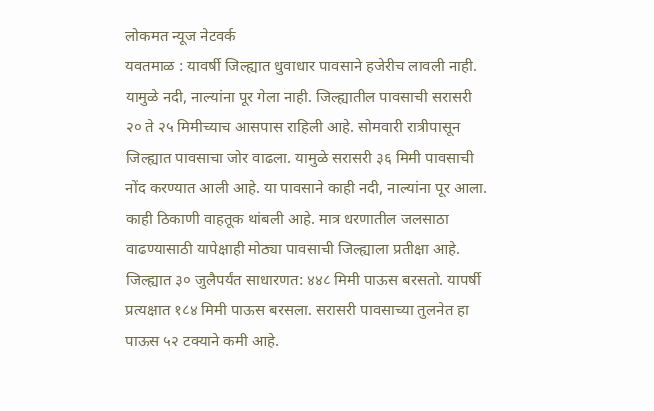लोकमत न्यूज नेटवर्क
यवतमाळ : यावर्षी जिल्ह्यात धुवाधार पावसाने हजेरीच लावली नाही. यामुळे नदी, नाल्यांना पूर गेला नाही. जिल्ह्यातील पावसाची सरासरी २० ते २५ मिमीच्याच आसपास राहिली आहे. सोमवारी रात्रीपासून जिल्ह्यात पावसाचा जोर वाढला. यामुळे सरासरी ३६ मिमी पावसाची नोंद करण्यात आली आहे. या पावसाने काही नदी, नाल्यांना पूर आला. काही ठिकाणी वाहतूक थांबली आहे. मात्र धरणातील जलसाठा वाढण्यासाठी यापेक्षाही मोठ्या पावसाची जिल्ह्याला प्रतीक्षा आहे.
जिल्ह्यात ३० जुलैपर्यंत साधारणत: ४४८ मिमी पाऊस बरसतो. यापर्षी प्रत्यक्षात १८४ मिमी पाऊस बरसला. सरासरी पावसाच्या तुलनेत हा पाऊस ५२ टक्याने कमी आहे.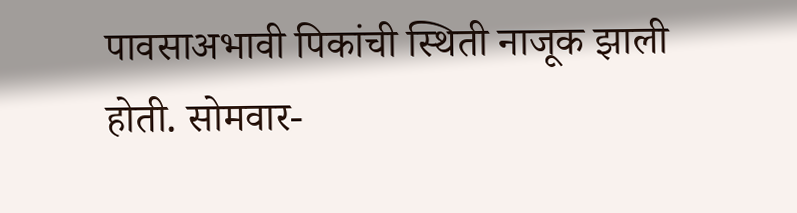पावसाअभावी पिकांची स्थिती नाजूक झाली होती. सोमवार-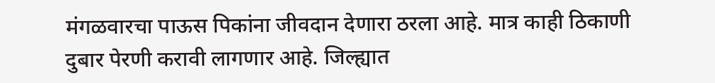मंगळवारचा पाऊस पिकांना जीवदान देणारा ठरला आहे. मात्र काही ठिकाणी दुबार पेरणी करावी लागणार आहे. जिल्ह्यात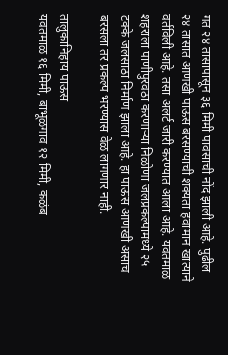गत २४ तासापासून ३६ मिमी पावसाची नोंद झाली आहे. पुढील २४ तासात आणखी पाऊस बरसण्याची शक्यता हवामान खात्याने वर्तविली आहे. तसा अलर्ट जारी करण्यात आला आहे. यवतमाळ शहराला पाणीपुरवठा करणाऱ्या निळोणा जलप्रकल्पामध्ये २५ टक्के जलसाठा निर्माण झाला आहे. हा पाऊस आणखी असाच बरसला तर प्रकल्प भरण्यास वेळ लागणार नाही.

तालुकानिहाय पाऊस
यवतमाळ १६ मिमी, बाभूळगाव १२ मिमी, कळंब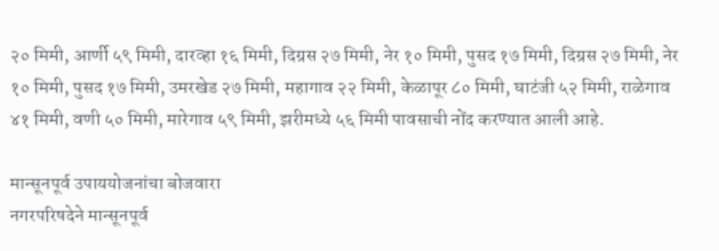२० मिमी, आर्णी ५९ मिमी, दारव्हा १६ मिमी, दिग्रस २७ मिमी, नेर १० मिमी, पुसद १७ मिमी, दिग्रस २७ मिमी, नेर १० मिमी, पुसद १७ मिमी, उमरखेड २७ मिमी, महागाव २२ मिमी, केळापूर ८० मिमी, घाटंजी ५२ मिमी, राळेगाव ४१ मिमी, वणी ५० मिमी, मारेगाव ५९ मिमी, झरीमध्ये ५६ मिमी पावसाची नोंद करण्यात आली आहे.

मान्सूनपूर्व उपाययोजनांचा बोजवारा
नगरपरिषदेने मान्सूनपूर्व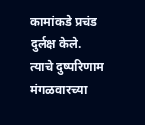कामांकडे प्रचंड दुर्लक्ष केले. त्याचे दुष्परिणाम मंगळवारच्या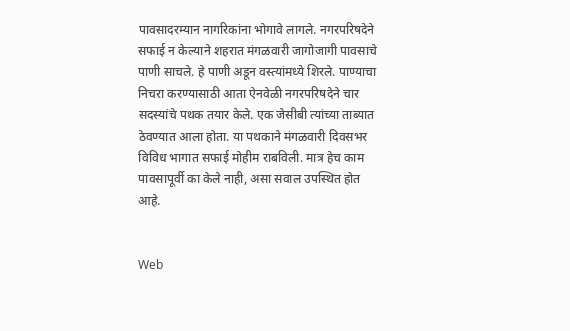पावसादरम्यान नागरिकांना भोगावे लागले. नगरपरिषदेने सफाई न केल्याने शहरात मंगळवारी जागोजागी पावसाचे पाणी साचले. हे पाणी अडून वस्त्यांमध्ये शिरले. पाण्याचा निचरा करण्यासाठी आता ऐनवेळी नगरपरिषदेने चार सदस्यांचे पथक तयार केले. एक जेसीबी त्यांच्या ताब्यात ठेवण्यात आला होता. या पथकाने मंगळवारी दिवसभर विविध भागात सफाई मोहीम राबविली. मात्र हेच काम पावसापूर्वी का केले नाही, असा सवाल उपस्थित होत आहे.


Web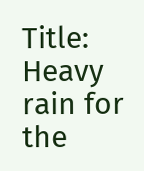Title: Heavy rain for the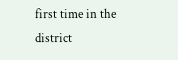first time in the district